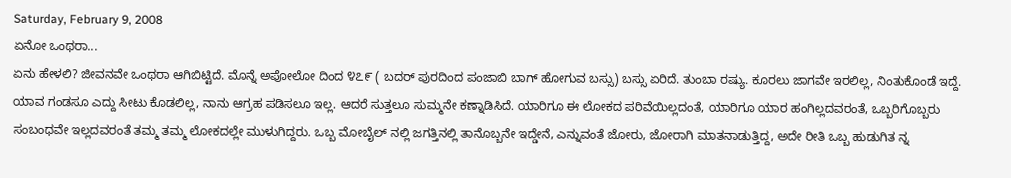Saturday, February 9, 2008
ಏನೋ ಒಂಥರಾ...
ಏನು ಹೇಳಲಿ? ಜೀವನವೇ ಒಂಥರಾ ಆಗಿಬಿಟ್ಟಿದೆ. ಮೊನ್ನೆ ಅಪೋಲೋ ದಿಂದ ೪೭೯ ( ಬದರ್ ಪುರದಿಂದ ಪಂಜಾಬಿ ಬಾಗ್ ಹೋಗುವ ಬಸ್ಸು) ಬಸ್ಸು ಏರಿದೆ. ತುಂಬಾ ರಷ್ಯು. ಕೂರಲು ಜಾಗವೇ ಇರಲಿಲ್ಲ, ನಿಂತುಕೊಂಡೆ ಇದ್ದೆ. ಯಾವ ಗಂಡಸೂ ಎದ್ದು ಸೀಟು ಕೊಡಲಿಲ್ಲ, ನಾನು ಆಗ್ರಹ ಪಡಿಸಲೂ ಇಲ್ಲ. ಆದರೆ ಸುತ್ತಲೂ ಸುಮ್ಮನೇ ಕಣ್ನಾಡಿಸಿದೆ. ಯಾರಿಗೂ ಈ ಲೋಕದ ಪರಿವೆಯಿಲ್ಲದಂತೆ, ಯಾರಿಗೂ ಯಾರ ಹಂಗಿಲ್ಲದವರಂತೆ, ಒಬ್ಬರಿಗೊಬ್ಬರು ಸಂಬಂಧವೇ ಇಲ್ಲದವರಂತೆ ತಮ್ಮ ತಮ್ಮ ಲೋಕದಲ್ಲೇ ಮುಳುಗಿದ್ದರು. ಒಬ್ಬ ಮೋಬೈಲ್ ನಲ್ಲಿ ಜಗತ್ತಿನಲ್ಲಿ ತಾನೊಬ್ಬನೇ ಇದ್ಡೇನೆ, ಎನ್ನುವಂತೆ ಜೋರು, ಜೋರಾಗಿ ಮಾತನಾಡುತ್ತಿದ್ದ, ಅದೇ ರೀತಿ ಒಬ್ಬ ಹುಡುಗಿತ ನ್ನ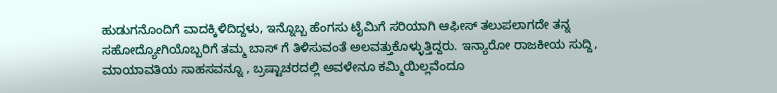ಹುಡುಗನೊಂದಿಗೆ ವಾದಕ್ಕಿಳಿದಿದ್ದಳು, ಇನ್ನೊಬ್ಬ ಹೆಂಗಸು ಟೈಮಿಗೆ ಸರಿಯಾಗಿ ಆಫೀಸ್ ತಲುಪಲಾಗದೇ ತನ್ನ ಸಹೋದ್ಯೋಗಿಯೊಬ್ಬರಿಗೆ ತಮ್ಮ ಬಾಸ್ ಗೆ ತಿಳಿಸುವಂತೆ ಅಲವತ್ತುಕೊಳ್ಳುತ್ತಿದ್ದರು. ಇನ್ಯಾರೋ ರಾಜಕೀಯ ಸುದ್ದಿ, ಮಾಯಾವತಿಯ ಸಾಹಸವನ್ನೂ , ಬ್ರಷ್ಟಾಚರದಲ್ಲಿ ಅವಳೇನೂ ಕಮ್ಮಿಯಿಲ್ಲವೆಂದೂ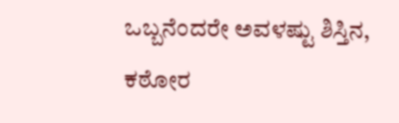ಒಬ್ಬನೆಂದರೇ ಅವಳಷ್ಟು ಶಿಸ್ತಿನ, ಕಠೋರ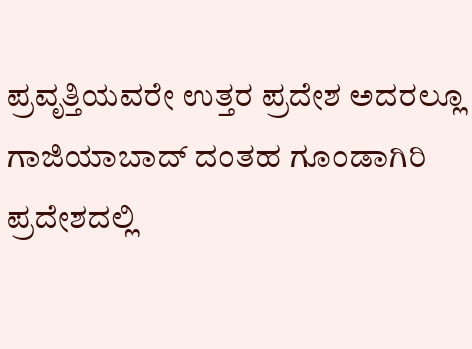ಪ್ರವೃತ್ತಿಯವರೇ ಉತ್ತರ ಪ್ರದೇಶ ಅದರಲ್ಲೂ ಗಾಜಿಯಾಬಾದ್ ದಂತಹ ಗೂಂಡಾಗಿರಿ ಪ್ರದೇಶದಲ್ಲಿ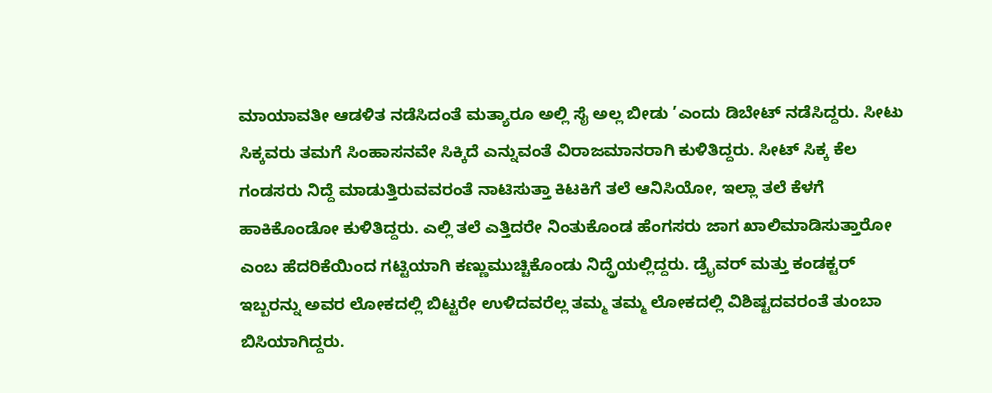ಮಾಯಾವತೀ ಆಡಳಿತ ನಡೆಸಿದಂತೆ ಮತ್ಯಾರೂ ಅಲ್ಲಿ ಸೈ ಅಲ್ಲ ಬೀಡು ’ಎಂದು ಡಿಬೇಟ್ ನಡೆಸಿದ್ದರು. ಸೀಟು ಸಿಕ್ಕವರು ತಮಗೆ ಸಿಂಹಾಸನವೇ ಸಿಕ್ಕಿದೆ ಎನ್ನುವಂತೆ ವಿರಾಜಮಾನರಾಗಿ ಕುಳಿತಿದ್ದರು. ಸೀಟ್ ಸಿಕ್ಕ ಕೆಲ ಗಂಡಸರು ನಿದ್ದೆ ಮಾಡುತ್ತಿರುವವರಂತೆ ನಾಟಿಸುತ್ತಾ ಕಿಟಕಿಗೆ ತಲೆ ಆನಿಸಿಯೋ, ಇಲ್ಲಾ ತಲೆ ಕೆಳಗೆ ಹಾಕಿಕೊಂಡೋ ಕುಳಿತಿದ್ದರು. ಎಲ್ಲಿ ತಲೆ ಎತ್ತಿದರೇ ನಿಂತುಕೊಂಡ ಹೆಂಗಸರು ಜಾಗ ಖಾಲಿಮಾಡಿಸುತ್ತಾರೋ ಎಂಬ ಹೆದರಿಕೆಯಿಂದ ಗಟ್ಟಿಯಾಗಿ ಕಣ್ಣುಮುಚ್ಚಿಕೊಂಡು ನಿದ್ದ್ರೆಯಲ್ಲಿದ್ದರು. ಡ್ರೈವರ್ ಮತ್ತು ಕಂಡಕ್ಟರ್ ಇಬ್ಬರನ್ನು ಅವರ ಲೋಕದಲ್ಲಿ ಬಿಟ್ಟರೇ ಉಳಿದವರೆಲ್ಲ ತಮ್ಮ ತಮ್ಮ ಲೋಕದಲ್ಲಿ ವಿಶಿಷ್ಟದವರಂತೆ ತುಂಬಾ ಬಿಸಿಯಾಗಿದ್ದರು.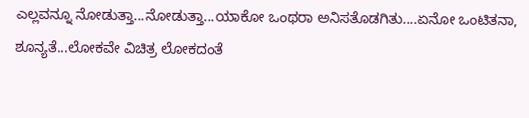ಎಲ್ಲವನ್ನೂ ನೋಡುತ್ತಾ...ನೋಡುತ್ತಾ...ಯಾಕೋ ಒಂಥರಾ ಅನಿಸತೊಡಗಿತು....ಏನೋ ಒಂಟಿತನಾ, ಶೂನ್ಯತೆ...ಲೋಕವೇ ವಿಚಿತ್ರ ಲೋಕದಂತೆ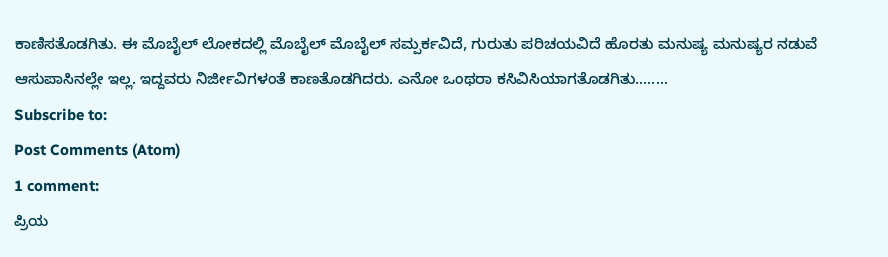ಕಾಣಿಸತೊಡಗಿತು. ಈ ಮೊಬೈಲ್ ಲೋಕದಲ್ಲಿ ಮೊಬೈಲ್ ಮೊಬೈಲ್ ಸಮ್ಪರ್ಕವಿದೆ, ಗುರುತು ಪರಿಚಯವಿದೆ ಹೊರತು ಮನುಷ್ಯ ಮನುಷ್ಯರ ನಡುವೆ ಆಸುಪಾಸಿನಲ್ಲೇ ಇಲ್ಲ. ಇದ್ದವರು ನಿರ್ಜೀವಿಗಳಂತೆ ಕಾಣತೊಡಗಿದರು. ಎನೋ ಒಂಥರಾ ಕಸಿವಿಸಿಯಾಗತೊಡಗಿತು........
Subscribe to:
Post Comments (Atom)
1 comment:
ಪ್ರಿಯ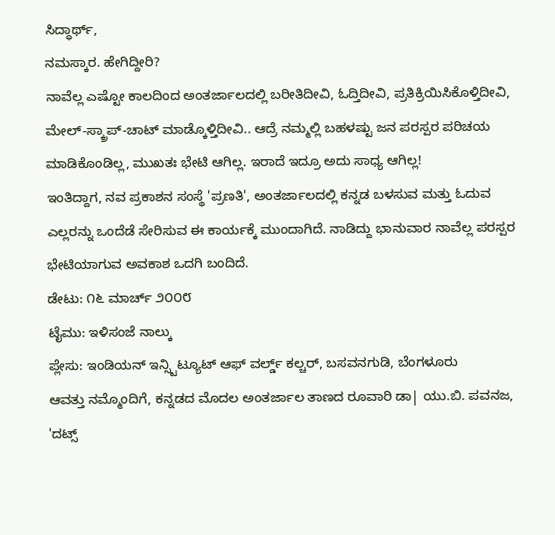ಸಿದ್ಧಾರ್ಥ್,
ನಮಸ್ಕಾರ. ಹೇಗಿದ್ದೀರಿ?
ನಾವೆಲ್ಲ ಎಷ್ಟೋ ಕಾಲದಿಂದ ಅಂತರ್ಜಾಲದಲ್ಲಿ ಬರೀತಿದೀವಿ, ಓದ್ತಿದೀವಿ, ಪ್ರತಿಕ್ರಿಯಿಸಿಕೊಳ್ತಿದೀವಿ, ಮೇಲ್-ಸ್ಕ್ರಾಪ್-ಚಾಟ್ ಮಾಡ್ಕೊಳ್ತಿದೀವಿ.. ಆದ್ರೆ ನಮ್ಮಲ್ಲಿ ಬಹಳಷ್ಟು ಜನ ಪರಸ್ಪರ ಪರಿಚಯ ಮಾಡಿಕೊಂಡಿಲ್ಲ, ಮುಖತಃ ಭೇಟಿ ಆಗಿಲ್ಲ. ಇರಾದೆ ಇದ್ರೂ ಅದು ಸಾಧ್ಯ ಆಗಿಲ್ಲ!
ಇಂತಿದ್ದಾಗ, ನವ ಪ್ರಕಾಶನ ಸಂಸ್ಥೆ 'ಪ್ರಣತಿ', ಅಂತರ್ಜಾಲದಲ್ಲಿ ಕನ್ನಡ ಬಳಸುವ ಮತ್ತು ಓದುವ ಎಲ್ಲರನ್ನು ಒಂದೆಡೆ ಸೇರಿಸುವ ಈ ಕಾರ್ಯಕ್ಕೆ ಮುಂದಾಗಿದೆ. ನಾಡಿದ್ದು ಭಾನುವಾರ ನಾವೆಲ್ಲ ಪರಸ್ಪರ ಭೇಟಿಯಾಗುವ ಅವಕಾಶ ಒದಗಿ ಬಂದಿದೆ.
ಡೇಟು: ೧೬ ಮಾರ್ಚ್ ೨೦೦೮
ಟೈಮು: ಇಳಿಸಂಜೆ ನಾಲ್ಕು
ಪ್ಲೇಸು: ಇಂಡಿಯನ್ ಇನ್ಸ್ಟಿಟ್ಯೂಟ್ ಆಫ್ ವರ್ಲ್ಡ್ ಕಲ್ಚರ್, ಬಸವನಗುಡಿ, ಬೆಂಗಳೂರು
ಆವತ್ತು ನಮ್ಮೊಂದಿಗೆ, ಕನ್ನಡದ ಮೊದಲ ಅಂತರ್ಜಾಲ ತಾಣದ ರೂವಾರಿ ಡಾ| ಯು.ಬಿ. ಪವನಜ, 'ದಟ್ಸ್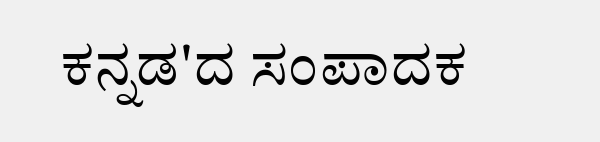ಕನ್ನಡ'ದ ಸಂಪಾದಕ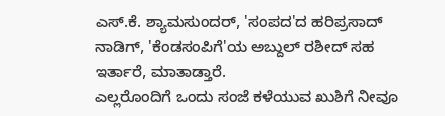ಎಸ್.ಕೆ. ಶ್ಯಾಮಸುಂದರ್, 'ಸಂಪದ'ದ ಹರಿಪ್ರಸಾದ್ ನಾಡಿಗ್, 'ಕೆಂಡಸಂಪಿಗೆ'ಯ ಅಬ್ದುಲ್ ರಶೀದ್ ಸಹ ಇರ್ತಾರೆ, ಮಾತಾಡ್ತಾರೆ.
ಎಲ್ಲರೊಂದಿಗೆ ಒಂದು ಸಂಜೆ ಕಳೆಯುವ ಖುಶಿಗೆ ನೀವೂ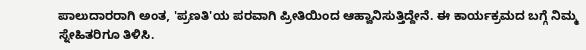ಪಾಲುದಾರರಾಗಿ ಅಂತ, 'ಪ್ರಣತಿ'ಯ ಪರವಾಗಿ ಪ್ರೀತಿಯಿಂದ ಆಹ್ವಾನಿಸುತ್ತಿದ್ದೇನೆ. ಈ ಕಾರ್ಯಕ್ರಮದ ಬಗ್ಗೆ ನಿಮ್ಮ ಸ್ನೇಹಿತರಿಗೂ ತಿಳಿಸಿ.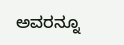ಅವರನ್ನೂ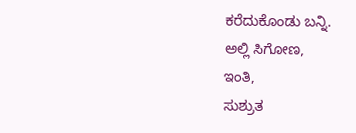ಕರೆದುಕೊಂಡು ಬನ್ನಿ.
ಅಲ್ಲಿ ಸಿಗೋಣ,
ಇಂತಿ,
ಸುಶ್ರುತ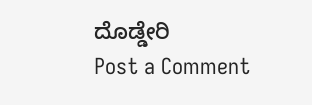ದೊಡ್ಡೇರಿ
Post a Comment